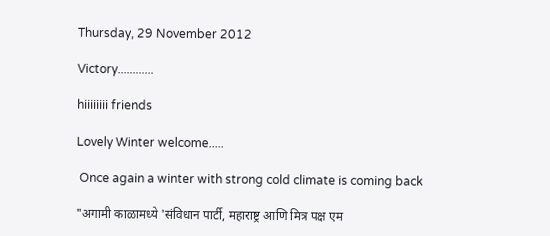Thursday, 29 November 2012

Victory............

hiiiiiiii friends

Lovely Winter welcome.....

 Once again a winter with strong cold climate is coming back

"अगामी काळामध्ये 'संविधान पार्टी, महाराष्ट्र आणि मित्र पक्ष एम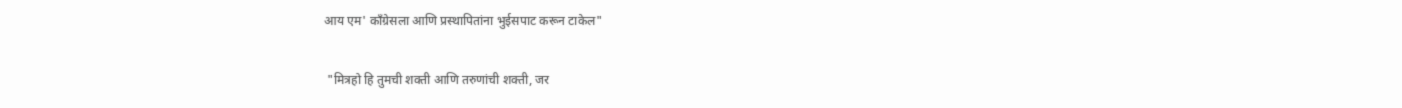आय एम' काँग्रेसला आणि प्रस्थापितांना भुईसपाट करून टाकेल"

 "मित्रहो हि तुमची शक्ती आणि तरुणांची शक्ती, जर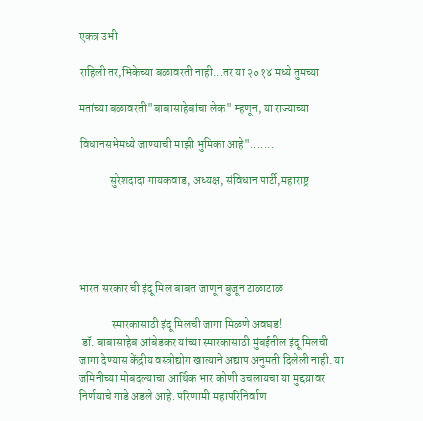एकत्र उभी

राहिली तर,भिकेच्या बळावरती नाही...तर या २०१४ मध्ये तुमच्या

मतांच्या बळावरती"बाबासाहेबांचा लेक" म्हणून, या राज्याच्या

विधानसभेमध्ये जाण्याची माझी भुमिका आहे".......

             सुरेशदादा गायकवाड, अध्यक्ष, संविधान पार्टी,महाराष्ट्र





भारत सरकार ची इंदू मिल बाबत जाणून बुजून टाळाटाळ

              स्मारकासाठी इंदू मिलची जागा मिळणे अवघड!
 डॉ. बाबासाहेब आंबेडकर यांच्या स्मारकासाठी मुंबईतील इंदू मिलची जागा देण्यास केंद्रीय वस्त्रोद्योग खात्याने अद्याप अनुमती दिलेली नाही. या जमिनीच्या मोबदल्याचा आर्थिक भार कोणी उचलायचा या मुद्दय़ावर निर्णयाचे गाडे अडले आहे. परिणामी महापरिनिर्वाण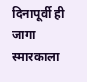दिनापूर्वी ही जागा स्मारकाला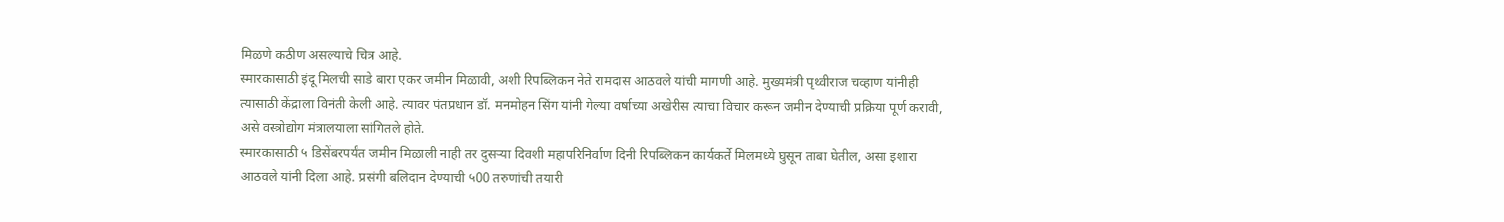मिळणे कठीण असल्याचे चित्र आहे.
स्मारकासाठी इंदू मिलची साडे बारा एकर जमीन मिळावी, अशी रिपब्लिकन नेते रामदास आठवले यांची मागणी आहे. मुख्यमंत्री पृथ्वीराज चव्हाण यांनीही त्यासाठी केंद्राला विनंती केली आहे. त्यावर पंतप्रधान डॉ. मनमोहन सिंग यांनी गेल्या वर्षाच्या अखेरीस त्याचा विचार करून जमीन देण्याची प्रक्रिया पूर्ण करावी, असे वस्त्रोद्योग मंत्रालयाला सांगितले होते.
स्मारकासाठी ५ डिसेंबरपर्यंत जमीन मिळाली नाही तर दुसर्‍या दिवशी महापरिनिर्वाण दिनी रिपब्लिकन कार्यकर्ते मिलमध्ये घुसून ताबा घेतील, असा इशारा आठवले यांनी दिला आहे. प्रसंगी बलिदान देण्याची ५00 तरुणांची तयारी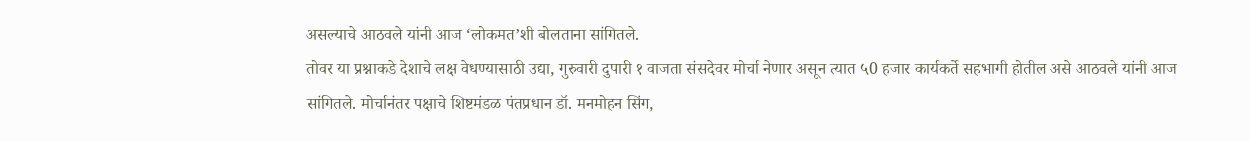असल्याचे आठवले यांनी आज ‘लोकमत’शी बोलताना सांगितले.
तोवर या प्रश्नाकडे देशाचे लक्ष वेधण्यासाठी उद्या, गुरुवारी दुपारी १ वाजता संसदेवर मोर्चा नेणार असून त्यात ५0 हजार कार्यकर्ते सहभागी होतील असे आठवले यांनी आज सांगितले. मोर्चानंतर पक्षाचे शिष्टमंडळ पंतप्रधान डॉ. मनमोहन सिंग,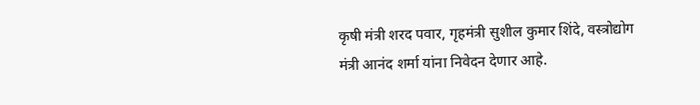कृषी मंत्री शरद पवार, गृहमंत्री सुशील कुमार शिंदे, वस्त्रोद्योग मंत्री आनंद शर्मा यांना निवेदन देणार आहे.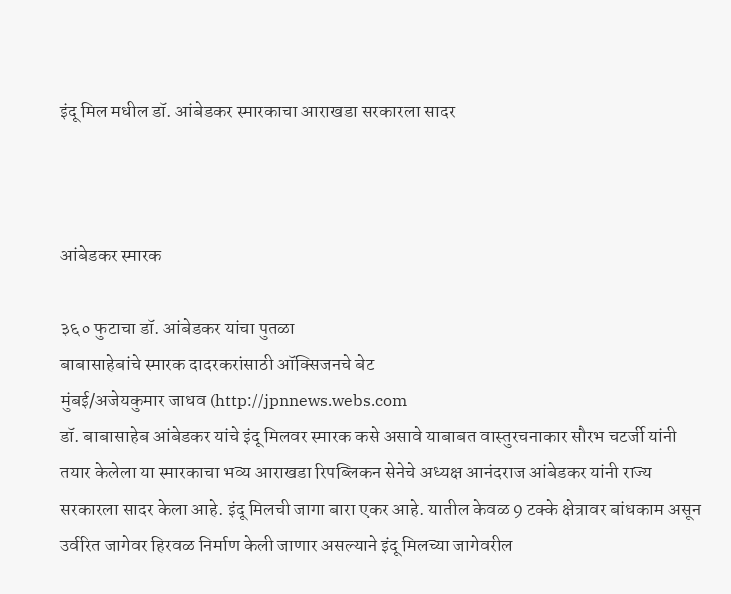इंदू मिल मधील डॉ. आंबेडकर स्मारकाचा आराखडा सरकारला सादर



आंबेडकर स्मारक

३६० फुटाचा डॉ. आंबेडकर यांचा पुतळा
बाबासाहेबांचे स्मारक दादरकरांसाठी ऑक्सिजनचे बेट
मुंबई/अजेयकुमार जाधव (http://jpnnews.webs.com
डॉ. बाबासाहेब आंबेडकर यांचे इंदू मिलवर स्मारक कसे असावे याबाबत वास्तुरचनाकार सौरभ चटर्जी यांनी तयार केलेला या स्मारकाचा भव्य आराखडा रिपब्लिकन सेनेचे अध्यक्ष आनंदराज आंबेडकर यांनी राज्य सरकारला सादर केला आहे. इंदू मिलची जागा बारा एकर आहे. यातील केवळ 9 टक्के क्षेत्रावर बांधकाम असून उर्वरित जागेवर हिरवळ निर्माण केली जाणार असल्याने इंदू मिलच्या जागेवरील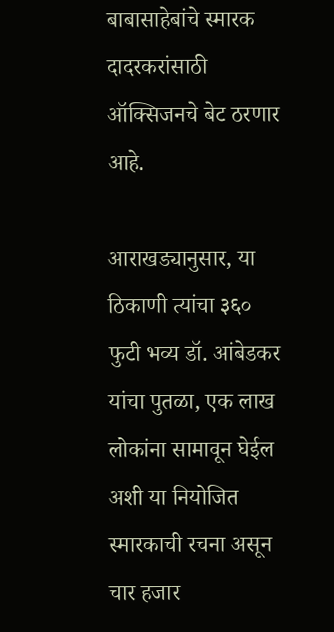बाबासाहेबांचे स्मारक दादरकरांसाठी ऑक्सिजनचे बेट ठरणार आहे.

आराखड्यानुसार, या ठिकाणी त्यांचा ३६० फुटी भव्य डॉ. आंबेडकर यांचा पुतळा, एक लाख लोकांना सामावून घेईल अशी या नियोजित स्मारकाची रचना असून चार हजार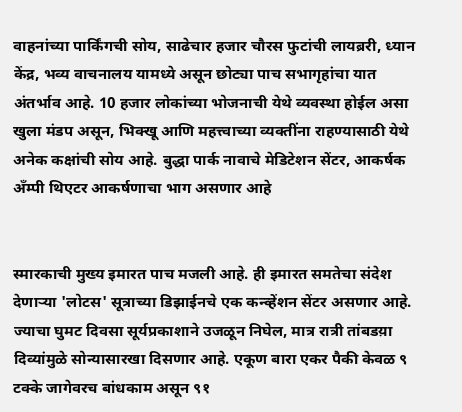वाहनांच्या पार्किंगची सोय, साढेचार हजार चौरस फुटांची लायब्ररी, ध्यान केंद्र, भव्य वाचनालय यामध्ये असून छोट्या पाच सभागृहांचा यात अंतर्भाव आहे. 10 हजार लोकांच्या भोजनाची येथे व्यवस्था होईल असा खुला मंडप असून, भिक्खू आणि महत्त्वाच्या व्यक्तींना राहण्यासाठी येथे अनेक कक्षांची सोय आहे. बुद्धा पार्क नावाचे मेडिटेशन सेंटर, आकर्षक अँम्पी थिएटर आकर्षणाचा भाग असणार आहे


स्मारकाची मुख्य इमारत पाच मजली आहे. ही इमारत समतेचा संदेश देणार्‍या 'लोटस' सूत्राच्या डिझाईनचे एक कन्व्हेंशन सेंटर असणार आहे. ज्याचा घुमट दिवसा सूर्यप्रकाशाने उजळून निघेल, मात्र रात्री तांबडय़ा दिव्यांमुळे सोन्यासारखा दिसणार आहे. एकूण बारा एकर पैकी केवळ ९ टक्के जागेवरच बांधकाम असून ९१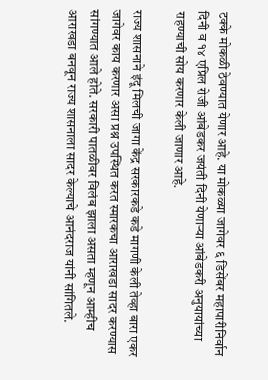टक्के मोकळी ठेवण्यात येणार आहे. या मोकळ्या जागेवर ६ डिसेंबर महापारीनिर्वान दिनी व १४ एप्रिल रोजी आंबेडकर जयंती दिनी येणाऱ्या आंबेडकरी अनुयायांच्या राहण्याची सोय करणार केली जाणार आहे.

राज्य शासनाने इंदू मिलची जागा केंद्र सरकारकडे कडे मागणी केली तेव्हा बारा एकर जागेवर काय करणार असा प्रश्न उपस्थित करत स्मारकचा आराखडा सादर करण्यास सांगण्यात आले होते. सरकारी पातळीवर विलंब झाला असता म्हणून आम्हीच आराखडा बनवून राज्य शासनाला सादर केल्याचे आनंदराज यांनी सांगितले.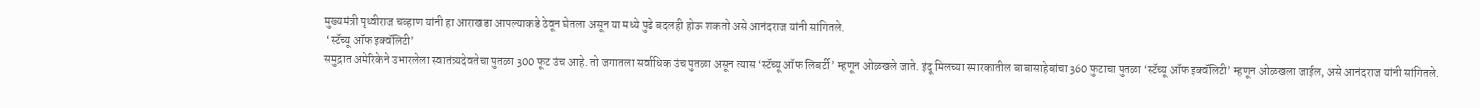मुख्यमंत्री पृथ्वीराज चव्हाण यांनी हा आराखडा आपल्याकडे ठेवून घेतला असून या मध्ये पुढे बदलही होऊ शकतो असे आनंदराज यांनी सांगितले.
 ‘स्टॅच्यू ऑफ इक्वॅलिटी’
समुद्रात अमेरिकेने उभारलेला स्वातंत्र्यदेवतेचा पुतळा 300 फूट उंच आहे. तो जगातला सर्वाधिक उंच पुतळा असून त्यास ‘स्टॅच्यू ऑफ लिबर्टी’ म्हणून ओळखले जाते. इंदू मिलच्या स्मारकातील बाबासाहेबांचा 360 फुटाचा पुतळा ‘स्टॅच्यू ऑफ इक्वॅलिटी’ म्हणून ओळखला जाईल, असे आनंदराज यांनी सांगितले.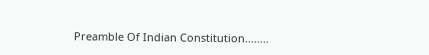Preamble Of Indian Constitution........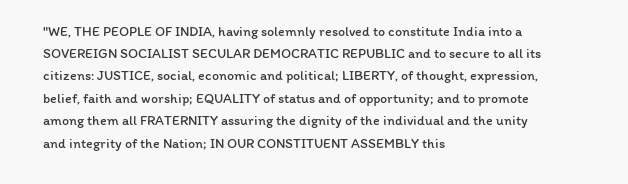"WE, THE PEOPLE OF INDIA, having solemnly resolved to constitute India into a SOVEREIGN SOCIALIST SECULAR DEMOCRATIC REPUBLIC and to secure to all its citizens: JUSTICE, social, economic and political; LIBERTY, of thought, expression, belief, faith and worship; EQUALITY of status and of opportunity; and to promote among them all FRATERNITY assuring the dignity of the individual and the unity and integrity of the Nation; IN OUR CONSTITUENT ASSEMBLY this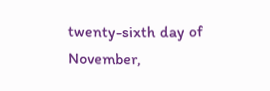twenty-sixth day of November,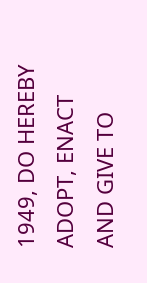1949, DO HEREBY ADOPT, ENACT AND GIVE TO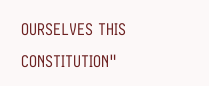OURSELVES THIS CONSTITUTION"